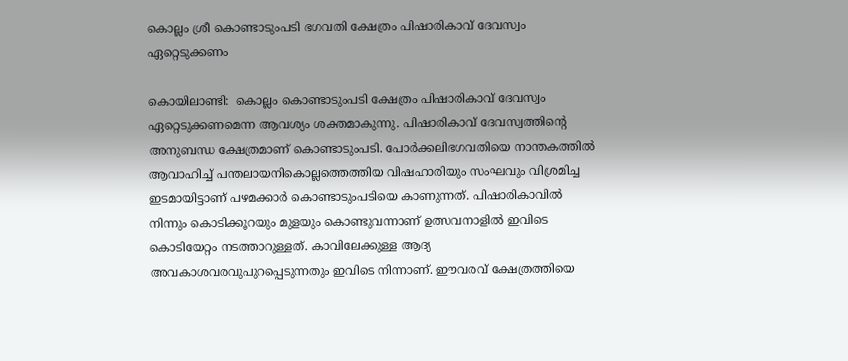കൊല്ലം ശ്രീ കൊണ്ടാടുംപടി ഭഗവതി ക്ഷേത്രം പിഷാരികാവ് ദേവസ്വം ഏറ്റെടുക്കണം

കൊയിലാണ്ടി:  കൊല്ലം കൊണ്ടാടുംപടി ക്ഷേത്രം പിഷാരികാവ് ദേവസ്വം ഏറ്റെടുക്കണമെന്ന ആവശ്യം ശക്തമാകുന്നു. പിഷാരികാവ് ദേവസ്വത്തിന്റെ അനുബന്ധ ക്ഷേത്രമാണ് കൊണ്ടാടുംപടി. പോര്‍ക്കലിഭഗവതിയെ നാന്തകത്തില്‍ ആവാഹിച്ച് പന്തലായനികൊല്ലത്തെത്തിയ വിഷഹാരിയും സംഘവും വിശ്രമിച്ച ഇടമായിട്ടാണ് പഴമക്കാര്‍ കൊണ്ടാടുംപടിയെ കാണുന്നത്. പിഷാരികാവില്‍ നിന്നും കൊടിക്കൂറയും മുളയും കൊണ്ടുവന്നാണ് ഉത്സവനാളില്‍ ഇവിടെ കൊടിയേറ്റം നടത്താറുള്ളത്. കാവിലേക്കുള്ള ആദ്യ അവകാശവരവുപുറപ്പെടുന്നതും ഇവിടെ നിന്നാണ്. ഈവരവ് ക്ഷേത്രത്തിയെ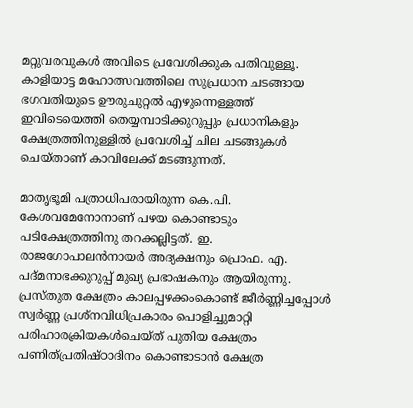മറ്റുവരവുകള്‍ അവിടെ പ്രവേശിക്കുക പതിവുള്ളൂ. കാളിയാട്ട മഹോത്സവത്തിലെ സുപ്രധാന ചടങ്ങായ ഭഗവതിയുടെ ഊരുചുറ്റല്‍ എഴുന്നെള്ളത്ത് ഇവിടെയെത്തി തെയ്യമ്പാടിക്കുറുപ്പും പ്രധാനികളും ക്ഷേത്രത്തിനുള്ളില്‍ പ്രവേശിച്ച് ചില ചടങ്ങുകള്‍ ചെയ്താണ് കാവിലേക്ക് മടങ്ങുന്നത്.

മാതൃഭൂമി പത്രാധിപരായിരുന്ന കെ.പി. കേശവമേനോനാണ് പഴയ കൊണ്ടാടും പടിക്ഷേത്രത്തിനു തറക്കല്ലിട്ടത്. ഇ. രാജഗോപാലന്‍നായര്‍ അദ്യക്ഷനും പ്രൊഫ. എ. പദ്മനാഭക്കുറുപ്പ് മുഖ്യ പ്രഭാഷകനും ആയിരുന്നു. പ്രസ്തുത ക്ഷേത്രം കാലപ്പഴക്കംകൊണ്ട് ജീര്‍ണ്ണിച്ചപ്പോള്‍ സ്വര്‍ണ്ണ പ്രശ്‌നവിധിപ്രകാരം പൊളിച്ചുമാറ്റി പരിഹാരക്രിയകള്‍ചെയ്ത് പുതിയ ക്ഷേത്രം പണിത്പ്രതിഷ്ഠാദിനം കൊണ്ടാടാന്‍ ക്ഷേത്ര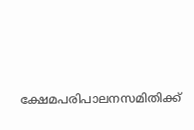ക്ഷേമപരിപാലനസമിതിക്ക്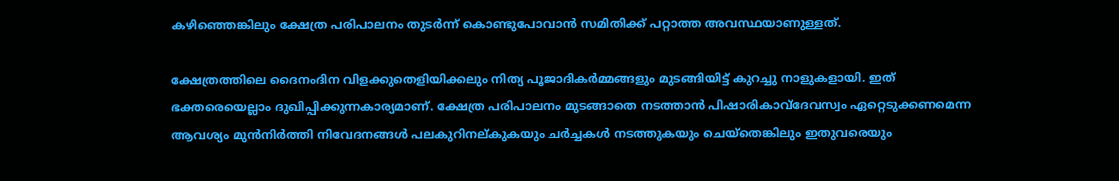കഴിഞ്ഞെങ്കിലും ക്ഷേത്ര പരിപാലനം തുടര്‍ന്ന് കൊണ്ടുപോവാന്‍ സമിതിക്ക് പറ്റാത്ത അവസ്ഥയാണുള്ളത്.

ക്ഷേത്രത്തിലെ ദൈനംദിന വിളക്കുതെളിയിക്കലും നിത്യ പൂജാദികര്‍മ്മങ്ങളും മുടങ്ങിയിട്ട് കുറച്ചു നാളുകളായി. ഇത് ഭക്തരെയെല്ലാം ദുഖിപ്പിക്കുന്നകാര്യമാണ്. ക്ഷേത്ര പരിപാലനം മുടങ്ങാതെ നടത്താന്‍ പിഷാരികാവ്‌ദേവസ്വം ഏറ്റെടുക്കണമെന്ന ആവശ്യം മുന്‍നിര്‍ത്തി നിവേദനങ്ങള്‍ പലകുറിനല്കുകയും ചര്‍ച്ചകള്‍ നടത്തുകയും ചെയ്‌തെങ്കിലും ഇതുവരെയും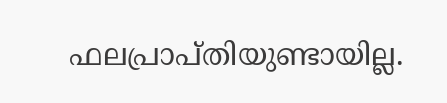ഫലപ്രാപ്തിയുണ്ടായില്ല.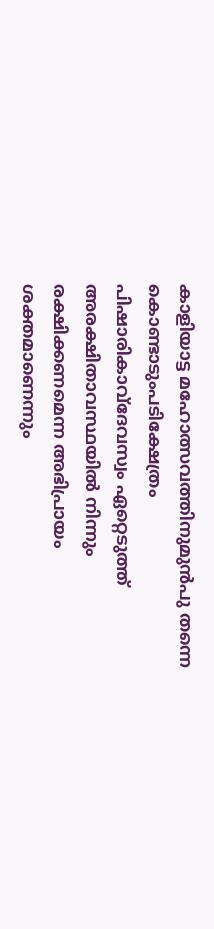കാളിയാട്ട മഹോത്സവത്തിനുമുന്‍പു തന്നെ കൊണ്ടാടുംപടിക്ഷേത്രം പിഷാരികാവ്‌ദേവസ്വം ഏറ്റെടുത്ത് അരക്ഷിതാവസ്ഥയില്‍ നിന്നും രക്ഷിക്കണമെന്ന അഭിപ്രായം ശക്തമാണെന്നും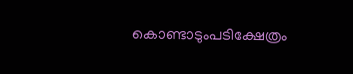കൊണ്ടാടുംപടിക്ഷേത്രം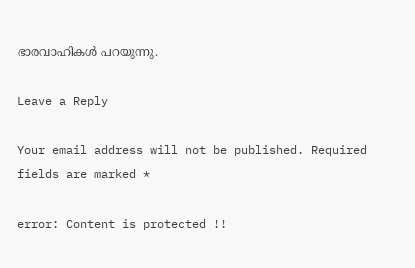ഭാരവാഹികള്‍ പറയുന്നു.

Leave a Reply

Your email address will not be published. Required fields are marked *

error: Content is protected !!